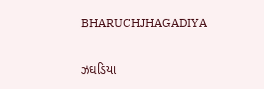BHARUCHJHAGADIYA

ઝઘડિયા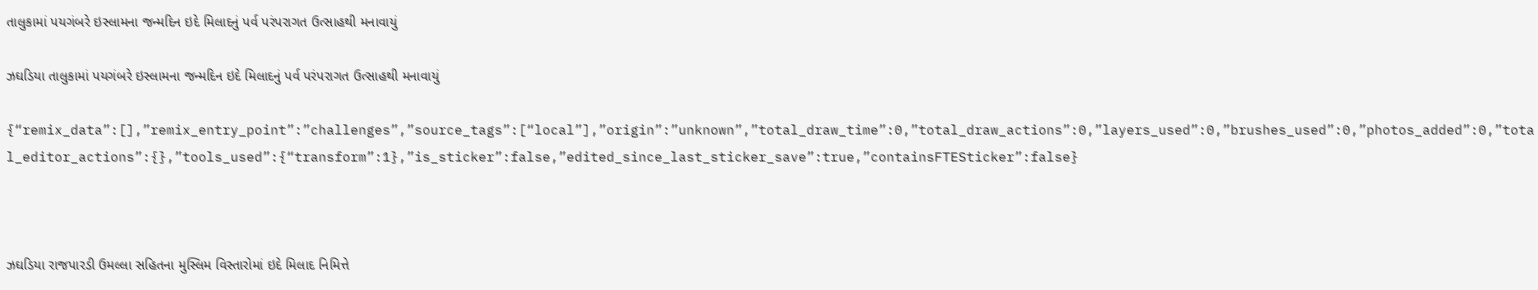તાલુકામાં પયગંબરે ઇસ્લામના જન્મદિન ઇદે મિલાદનું પર્વ પરંપરાગત ઉત્સાહથી મનાવાયું

ઝઘડિયા તાલુકામાં પયગંબરે ઇસ્લામના જન્મદિન ઇદે મિલાદનું પર્વ પરંપરાગત ઉત્સાહથી મનાવાયું

{“remix_data”:[],”remix_entry_point”:”challenges”,”source_tags”:[“local”],”origin”:”unknown”,”total_draw_time”:0,”total_draw_actions”:0,”layers_used”:0,”brushes_used”:0,”photos_added”:0,”total_editor_actions”:{},”tools_used”:{“transform”:1},”is_sticker”:false,”edited_since_last_sticker_save”:true,”containsFTESticker”:false}



ઝઘડિયા રાજપારડી ઉમલ્લા સહિતના મુસ્લિમ વિસ્તારોમાં ઇદે મિલાદ નિમિત્તે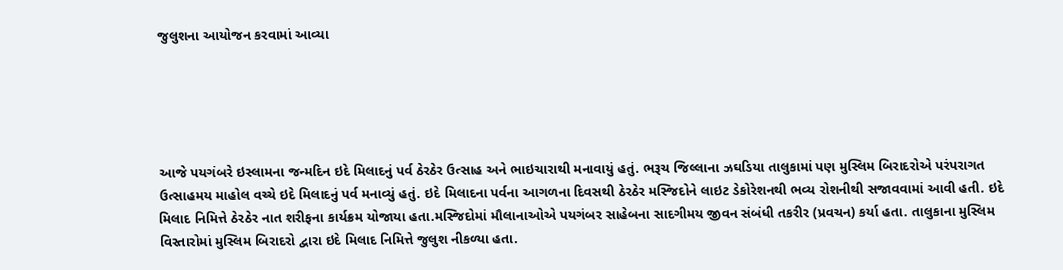જુલુશના આયોજન કરવામાં આવ્યા





આજે પયગંબરે ઇસ્લામના જન્મદિન ઇદે મિલાદનું પર્વ ઠેરઠેર ઉત્સાહ અને ભાઇચારાથી મનાવાયું હતું. ભરૂચ જિલ્લાના ઝઘડિયા તાલુકામાં પણ મુસ્લિમ બિરાદરોએ પરંપરાગત ઉત્સાહમય માહોલ વચ્ચે ઇદે મિલાદનું પર્વ મનાવ્યું હતું. ઇદે મિલાદના પર્વના આગળના દિવસથી ઠેરઠેર મસ્જિદોને લાઇટ ડેકોરેશનથી ભવ્ય રોશનીથી સજાવવામાં આવી હતી. ઇદે મિલાદ નિમિત્તે ઠેરઠેર નાત શરીફના કાર્યક્રમ યોજાયા હતા.મસ્જિદોમાં મૌલાનાઓએ પયગંબર સાહેબના સાદગીમય જીવન સંબંધી તકરીર (પ્રવચન) કર્યા હતા. તાલુકાના મુસ્લિમ વિસ્તારોમાં મુસ્લિમ બિરાદરો દ્વારા ઇદે મિલાદ નિમિત્તે જુલુશ નીકળ્યા હતા.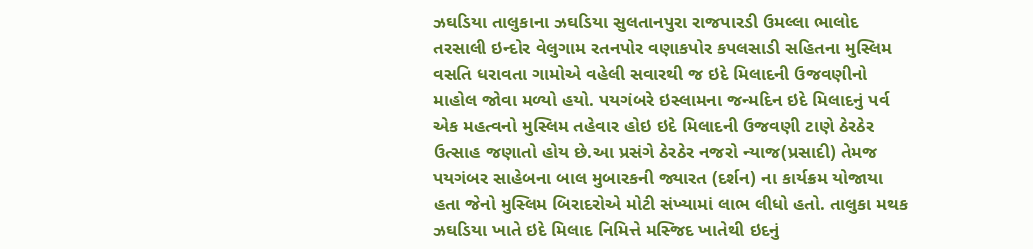ઝઘડિયા તાલુકાના ઝઘડિયા સુલતાનપુરા રાજપારડી ઉમલ્લા ભાલોદ તરસાલી ઇન્દોર વેલુગામ રતનપોર વણાકપોર કપલસાડી સહિતના મુસ્લિમ વસતિ ધરાવતા ગામોએ વહેલી સવારથી જ ઇદે મિલાદની ઉજવણીનો માહોલ જોવા મળ્યો હયો. પયગંબરે ઇસ્લામના જન્મદિન ઇદે મિલાદનું પર્વ એક મહત્વનો મુસ્લિમ તહેવાર હોઇ ઇદે મિલાદની ઉજવણી ટાણે ઠેરઠેર ઉત્સાહ જણાતો હોય છે.આ પ્રસંગે ઠેરઠેર નજરો ન્યાજ(પ્રસાદી) તેમજ પયગંબર સાહેબના બાલ મુબારકની જ્યારત (દર્શન) ના કાર્યક્રમ યોજાયા હતા જેનો મુસ્લિમ બિરાદરોએ મોટી સંખ્યામાં લાભ લીધો હતો. તાલુકા મથક ઝઘડિયા ખાતે ઇદે મિલાદ નિમિત્તે મસ્જિદ ખાતેથી ઇદનું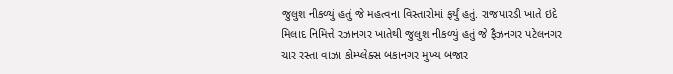જુલુશ નીકળ્યું હતું જે મહત્વના વિસ્તારોમાં ફર્યું હતું. રાજપારડી ખાતે ઇદે મિલાદ નિમિત્તે રઝાનગર ખાતેથી જુલુશ નીકળ્યું હતું જે ફૈઝનગર પટેલનગર ચાર રસ્તા વાઝા કોમ્પ્લેક્સ બકાનગર મુખ્ય બજાર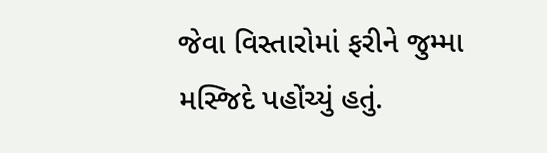જેવા વિસ્તારોમાં ફરીને જુમ્મા મસ્જિદે પહોંચ્યું હતું.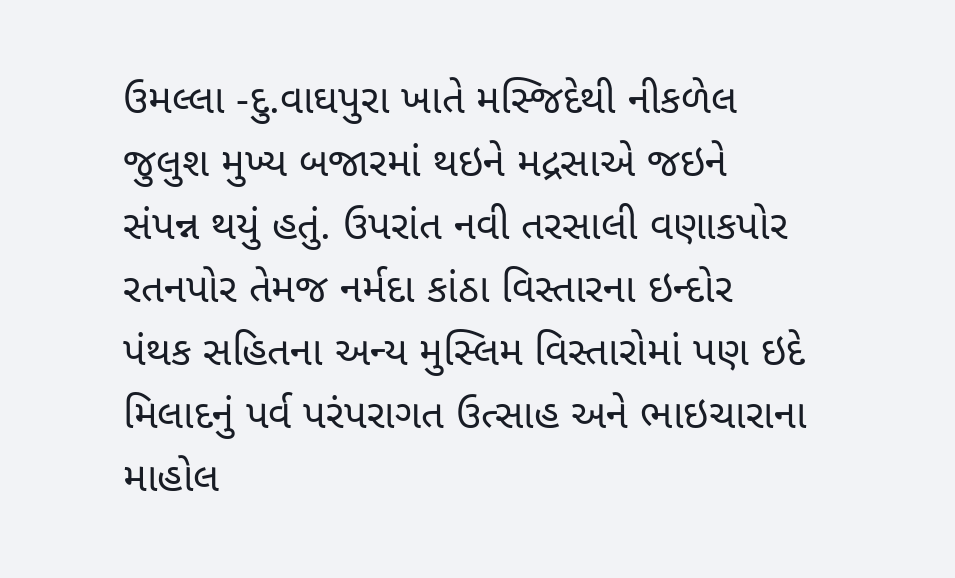ઉમલ્લા -દુ.વાઘપુરા ખાતે મસ્જિદેથી નીકળેલ જુલુશ મુખ્ય બજારમાં થઇને મદ્રસાએ જઇને સંપન્ન થયું હતું. ઉપરાંત નવી તરસાલી વણાકપોર રતનપોર તેમજ નર્મદા કાંઠા વિસ્તારના ઇન્દોર પંથક સહિતના અન્ય મુસ્લિમ વિસ્તારોમાં પણ ઇદે મિલાદનું પર્વ પરંપરાગત ઉત્સાહ અને ભાઇચારાના માહોલ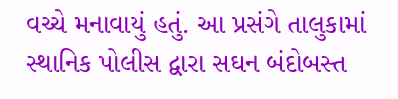વચ્ચે મનાવાયું હતું. આ પ્રસંગે તાલુકામાં સ્થાનિક પોલીસ દ્વારા સઘન બંદોબસ્ત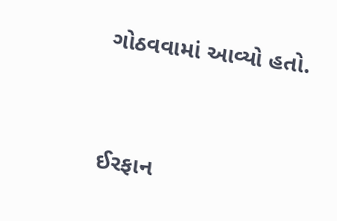ગોઠવવામાં આવ્યો હતો.



ઈરફાન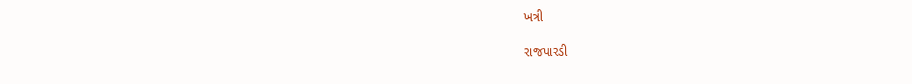ખત્રી

રાજપારડી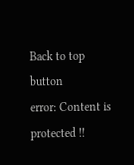Back to top button
error: Content is protected !!